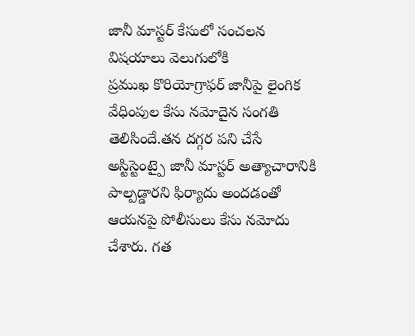జానీ మాస్టర్ కేసులో సంచలన విషయాలు వెలుగులోకి
ప్రముఖ కొరియోగ్రాఫర్ జానీపై లైంగిక వేధింపుల కేసు నమోదైన సంగతి తెలిసిందే.తన దగ్గర పని చేసే అస్టిస్టెంట్పై జానీ మాస్టర్ అత్యాచారానికి పాల్పడ్డారని ఫిర్యాదు అందడంతో ఆయనపై పోలీసులు కేసు నమోదు చేశారు. గత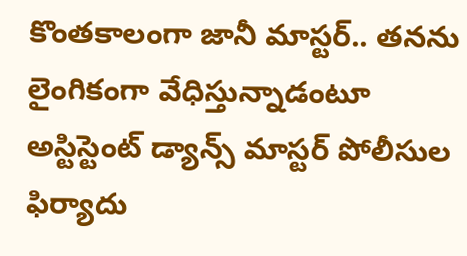కొంతకాలంగా జానీ మాస్టర్.. తనను లైంగికంగా వేధిస్తున్నాడంటూ అస్టిస్టెంట్ డ్యాన్స్ మాస్టర్ పోలీసుల ఫిర్యాదు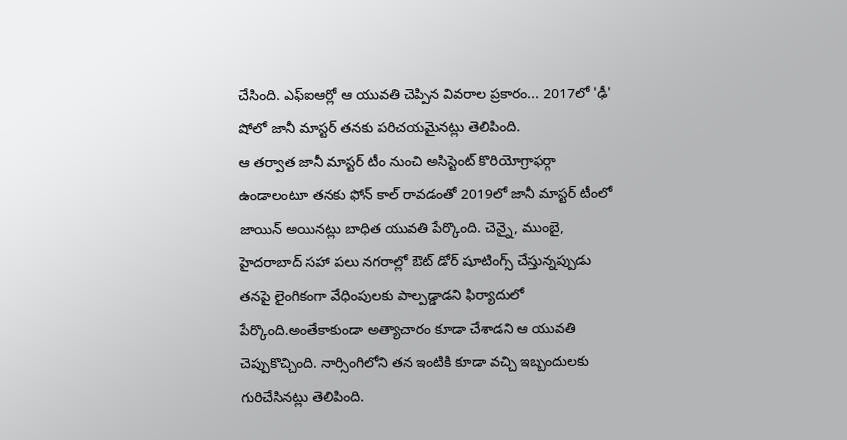చేసింది. ఎఫ్ఐఆర్లో ఆ యువతి చెప్పిన వివరాల ప్రకారం... 2017లో 'ఢీ' షోలో జానీ మాస్టర్ తనకు పరిచయమైనట్లు తెలిపింది.
ఆ తర్వాత జానీ మాస్టర్ టీం నుంచి అసిస్టెంట్ కొరియోగ్రాఫర్గా ఉండాలంటూ తనకు ఫోన్ కాల్ రావడంతో 2019లో జానీ మాస్టర్ టీంలో జాయిన్ అయినట్లు బాధిత యువతి పేర్కొంది. చెన్నై, ముంబై, హైదరాబాద్ సహా పలు నగరాల్లో ఔట్ డోర్ షూటింగ్స్ చేస్తున్నప్పుడు తనపై లైంగికంగా వేధింపులకు పాల్పడ్డాడని ఫిర్యాదులో పేర్కొంది.అంతేకాకుండా అత్యాచారం కూడా చేశాడని ఆ యువతి చెప్పుకొచ్చింది. నార్సింగిలోని తన ఇంటికి కూడా వచ్చి ఇబ్బందులకు గురిచేసినట్లు తెలిపింది.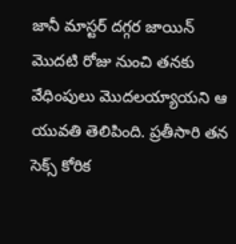జానీ మాస్టర్ దగ్గర జాయిన్ మొదటి రోజు నుంచి తనకు వేధింపులు మొదలయ్యాయని ఆ యువతి తెలిపింది. ప్రతీసారి తన సెక్స్ కోరిక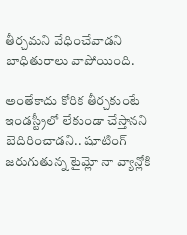తీర్చమని వేధించేవాడని బాధితురాలు వాపోయింది.

అంతేకాదు కోరిక తీర్చకుంటే ఇండస్ట్రీలో లేకుండా చేస్తానని బెదిరించాడని.. షూటింగ్ జరుగుతున్న టైమ్లో నా వ్యాన్లోకి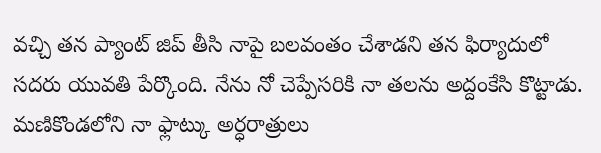వచ్చి తన ప్యాంట్ జిప్ తీసి నాపై బలవంతం చేశాడని తన ఫిర్యాదులో సదరు యువతి పేర్కొంది. నేను నో చెప్పేసరికి నా తలను అద్దంకేసి కొట్టాడు. మణికొండలోని నా ఫ్లాట్కు అర్ధరాత్రులు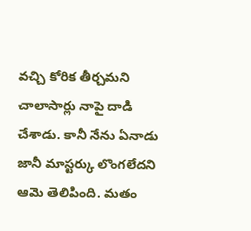వచ్చి కోరిక తీర్చమని చాలాసార్లు నాపై దాడి చేశాడు. కానీ నేను ఏనాడు జానీ మాస్టర్కు లొంగలేదని ఆమె తెలిపింది. మతం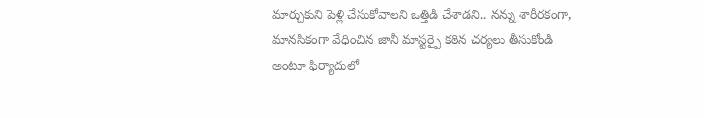మార్చుకుని పెళ్లి చేసుకోవాలని ఒత్తిడి చేశాడని.. నన్ను శారీరకంగా, మానసికంగా వేధించిన జానీ మాస్టర్పై కఠిన చర్యలు తీసుకోండి అంటూ ఫిర్యాదులో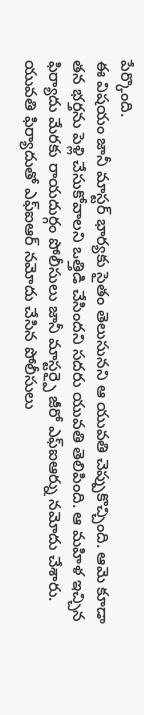పేర్కొంది.
ఈ విషయం జానీ మాస్టర్ భార్యకు సైతం తెలుసునని ఆ యువతి చెప్పుకొచ్చింది. ఆమె కూడా తన భర్తను పెళ్లి చేసుకోవాలని ఒత్తిడి చేసిందని సదరు యువతి తెలిపింది. ఆ మహిళ ఇచ్చిన ఫిర్యాదు మేరకు రాయదుర్గం పోలీసులు జానీ మాస్టర్పై జీరో ఎఫ్ఐఆర్ను నమోదు చేశారు. యువతి ఫిర్యాదుతో ఎఫ్ఐఆర్ నమోదు చేసిన పోలీసులు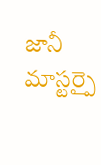జానీ మాస్టర్పై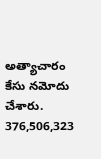అత్యాచారం కేసు నమోదు చేశారు. 376,506,323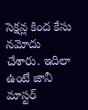సెక్షన్ల కింద కేసు నమోదు చేశారు. ఇదిలా ఉంటే జానీ మాస్టర్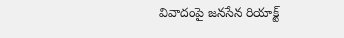వివాదంపై జనసేన రియాక్ట్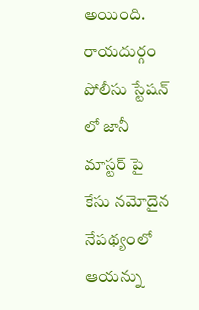అయింది. రాయదుర్గం పోలీసు స్టేషన్ లో జానీ మాస్టర్ పై కేసు నమోదైన నేపథ్యంలో ఆయన్ను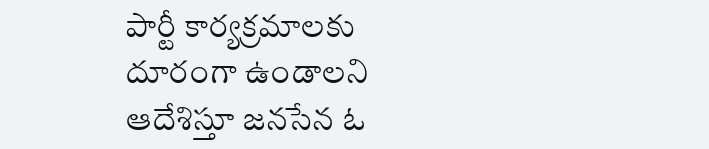పార్టీ కార్యక్రమాలకు దూరంగా ఉండాలని ఆదేశిస్తూ జనసేన ఓ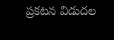ప్రకటన విడుదల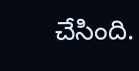చేసింది.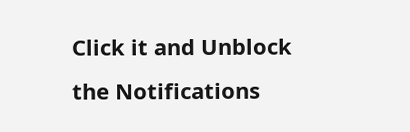Click it and Unblock the Notifications